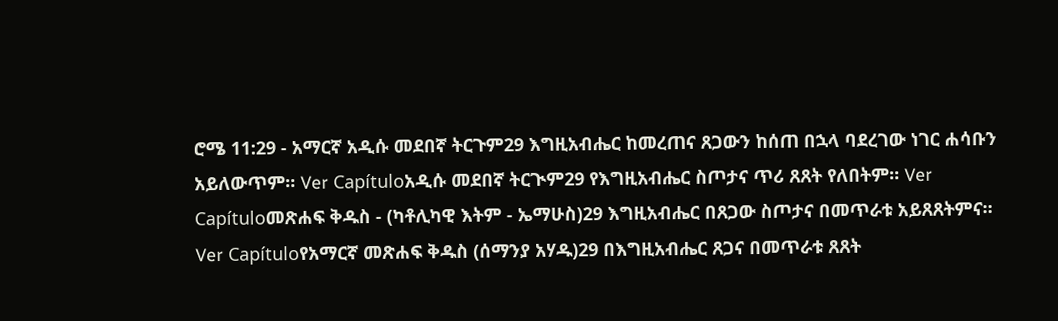ሮሜ 11:29 - አማርኛ አዲሱ መደበኛ ትርጉም29 እግዚአብሔር ከመረጠና ጸጋውን ከሰጠ በኋላ ባደረገው ነገር ሐሳቡን አይለውጥም። Ver Capítuloአዲሱ መደበኛ ትርጒም29 የእግዚአብሔር ስጦታና ጥሪ ጸጸት የለበትም። Ver Capítuloመጽሐፍ ቅዱስ - (ካቶሊካዊ እትም - ኤማሁስ)29 እግዚአብሔር በጸጋው ስጦታና በመጥራቱ አይጸጸትምና። Ver Capítuloየአማርኛ መጽሐፍ ቅዱስ (ሰማንያ አሃዱ)29 በእግዚአብሔር ጸጋና በመጥራቱ ጸጸት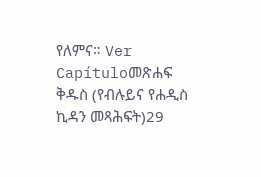የለምና። Ver Capítuloመጽሐፍ ቅዱስ (የብሉይና የሐዲስ ኪዳን መጻሕፍት)29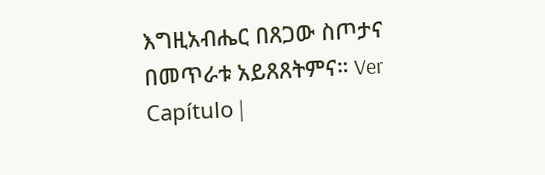እግዚአብሔር በጸጋው ስጦታና በመጥራቱ አይጸጸትምና። Ver Capítulo |